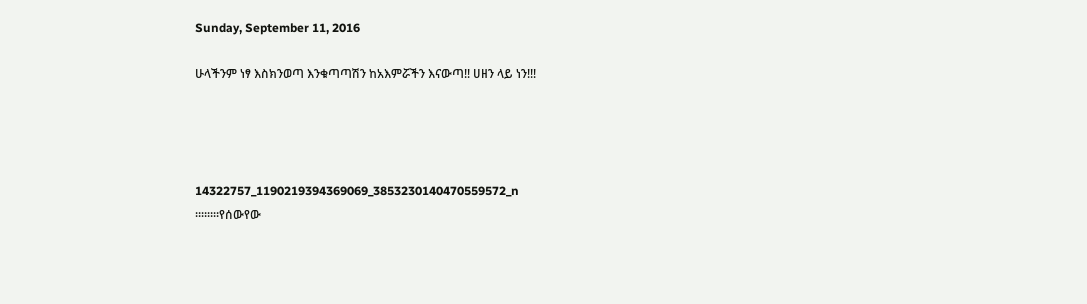Sunday, September 11, 2016

ሁላችንም ነፃ እስክንወጣ እንቁጣጣሽን ከአእምሯችን እናውጣ!! ሀዘን ላይ ነን!!!




14322757_1190219394369069_3853230140470559572_n
።።።።የሰውየው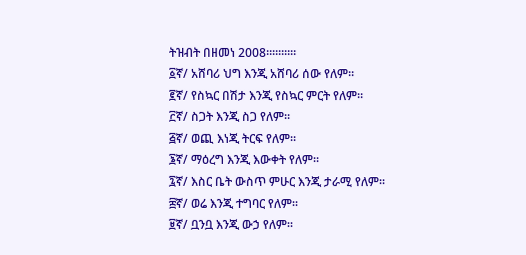ትዝብት በዘመነ 2008።።።።።
፩ኛ/ አሸባሪ ህግ እንጂ አሸባሪ ሰው የለም።
፪ኛ/ የስኳር በሽታ እንጂ የስኳር ምርት የለም።
፫ኛ/ ስጋት እንጂ ስጋ የለም።
፭ኛ/ ወጪ እነጂ ትርፍ የለም።
፮ኛ/ ማዕረግ እንጂ እውቀት የለም።
፯ኛ/ እስር ቤት ውስጥ ምሁር እንጂ ታራሚ የለም።
፰ኛ/ ወሬ እንጂ ተግባር የለም።
፱ኛ/ ቧንቧ እንጂ ውኃ የለም።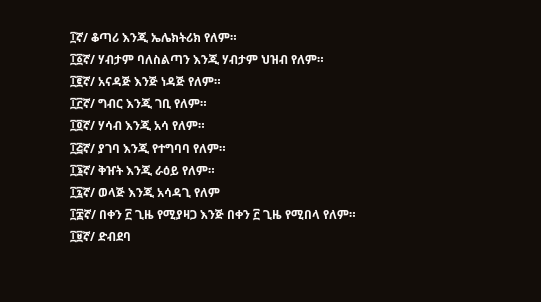፲ኛ/ ቆጣሪ እንጂ ኤሌክትሪክ የለም።
፲፩ኛ/ ሃብታም ባለስልጣን እንጂ ሃብታም ህዝብ የለም።
፲፪ኛ/ አናዳጅ እንጅ ነዳጅ የለም።
፲፫ኛ/ ግብር እንጂ ገቢ የለም።
፲፬ኛ/ ሃሳብ እንጂ አሳ የለም።
፲፭ኛ/ ያገባ እንጂ የተግባባ የለም።
፲፮ኛ/ ቅዠት እንጂ ራዕይ የለም።
፲፯ኛ/ ወላጅ እንጂ አሳዳጊ የለም
፲፰ኛ/ በቀን ፫ ጊዜ የሚያዛጋ እንጅ በቀን ፫ ጊዜ የሚበላ የለም።
፲፱ኛ/ ድብደባ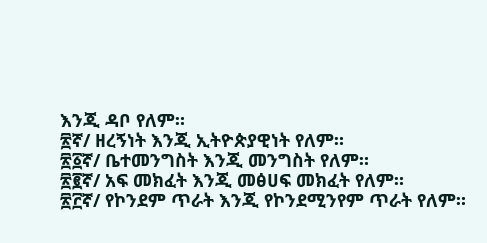እንጂ ዳቦ የለም።
፳ኛ/ ዘረኝነት እንጂ ኢትዮጵያዊነት የለም።
፳፩ኛ/ ቤተመንግስት እንጂ መንግስት የለም።
፳፪ኛ/ አፍ መክፈት እንጂ መፅሀፍ መክፈት የለም።
፳፫ኛ/ የኮንደም ጥራት እንጂ የኮንደሚንየም ጥራት የለም።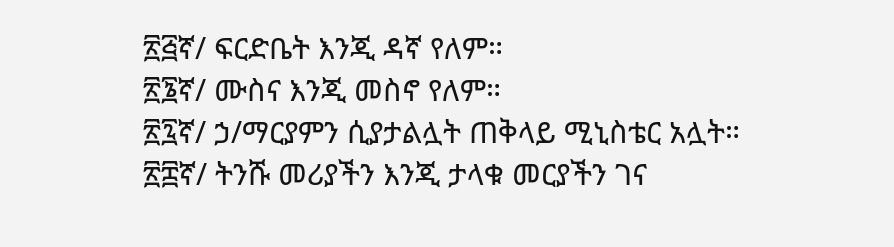፳፭ኛ/ ፍርድቤት እንጂ ዳኛ የለም።
፳፮ኛ/ ሙስና እንጂ መስኖ የለም።
፳፯ኛ/ ኃ/ማርያምን ሲያታልሏት ጠቅላይ ሚኒስቴር አሏት።
፳፰ኛ/ ትንሹ መሪያችን እንጂ ታላቁ መርያችን ገና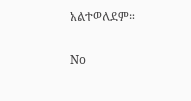አልተወለደም።

No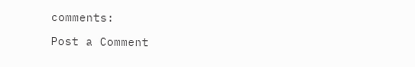comments:

Post a Comment